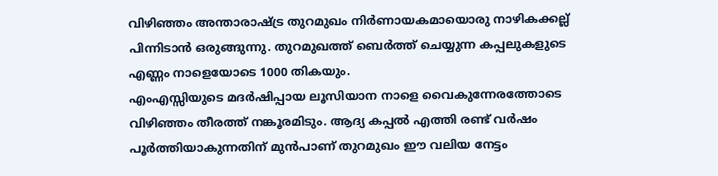വിഴിഞ്ഞം അന്താരാഷ്ട്ര തുറമുഖം നിർണായകമായൊരു നാഴികക്കല്ല് പിന്നിടാൻ ഒരുങ്ങുന്നു. തുറമുഖത്ത് ബെർത്ത് ചെയ്യുന്ന കപ്പലുകളുടെ എണ്ണം നാളെയോടെ 1000 തികയും.
എംഎസ്സിയുടെ മദർഷിപ്പായ ലൂസിയാന നാളെ വൈകുന്നേരത്തോടെ വിഴിഞ്ഞം തീരത്ത് നങ്കൂരമിടും. ആദ്യ കപ്പൽ എത്തി രണ്ട് വർഷം പൂർത്തിയാകുന്നതിന് മുൻപാണ് തുറമുഖം ഈ വലിയ നേട്ടം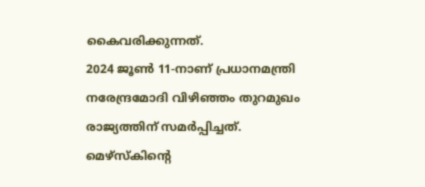കൈവരിക്കുന്നത്.
2024 ജൂൺ 11-നാണ് പ്രധാനമന്ത്രി നരേന്ദ്രമോദി വിഴിഞ്ഞം തുറമുഖം രാജ്യത്തിന് സമർപ്പിച്ചത്. മെഴ്സ്കിന്റെ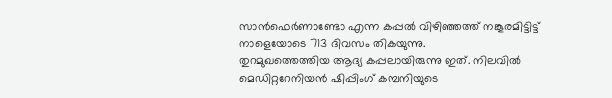സാൻഫെർണാണ്ടോ എന്ന കപ്പൽ വിഴിഞ്ഞത്ത് നങ്കൂരമിട്ടിട്ട് നാളെയോടെ 713 ദിവസം തികയുന്നു.
തുറമുഖത്തെത്തിയ ആദ്യ കപ്പലായിരുന്നു ഇത്. നിലവിൽ മെഡിറ്ററേനിയൻ ഷിപ്പിംഗ് കമ്പനിയുടെ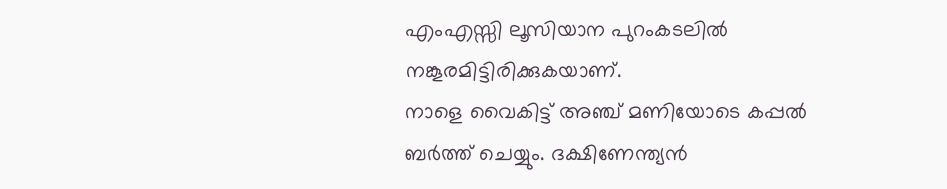എംഎസ്സി ലൂസിയാന പുറംകടലിൽ നങ്കൂരമിട്ടിരിക്കുകയാണ്.
നാളെ വൈകിട്ട് അഞ്ച് മണിയോടെ കപ്പൽ ബർത്ത് ചെയ്യും. ദക്ഷിണേന്ത്യൻ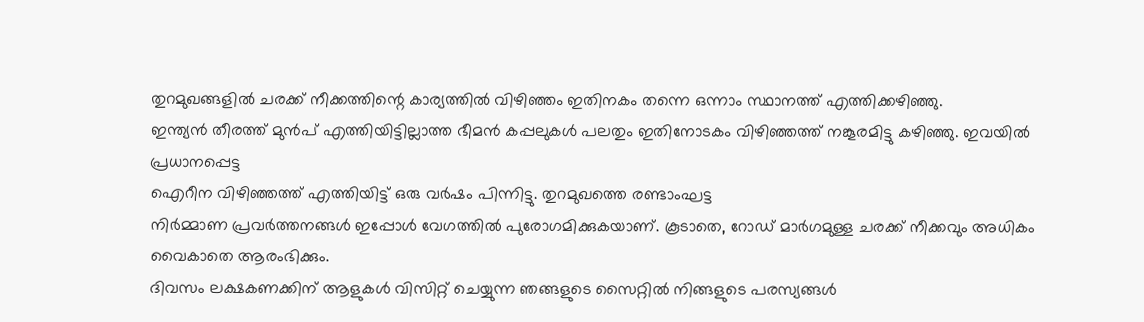തുറമുഖങ്ങളിൽ ചരക്ക് നീക്കത്തിന്റെ കാര്യത്തിൽ വിഴിഞ്ഞം ഇതിനകം തന്നെ ഒന്നാം സ്ഥാനത്ത് എത്തിക്കഴിഞ്ഞു.
ഇന്ത്യൻ തീരത്ത് മുൻപ് എത്തിയിട്ടില്ലാത്ത ഭീമൻ കപ്പലുകൾ പലതും ഇതിനോടകം വിഴിഞ്ഞത്ത് നങ്കൂരമിട്ടു കഴിഞ്ഞു. ഇവയിൽ പ്രധാനപ്പെട്ട
ഐറീന വിഴിഞ്ഞത്ത് എത്തിയിട്ട് ഒരു വർഷം പിന്നിട്ടു. തുറമുഖത്തെ രണ്ടാംഘട്ട
നിർമ്മാണ പ്രവർത്തനങ്ങൾ ഇപ്പോൾ വേഗത്തിൽ പുരോഗമിക്കുകയാണ്. കൂടാതെ, റോഡ് മാർഗമുള്ള ചരക്ക് നീക്കവും അധികം വൈകാതെ ആരംഭിക്കും.
ദിവസം ലക്ഷകണക്കിന് ആളുകൾ വിസിറ്റ് ചെയ്യുന്ന ഞങ്ങളുടെ സൈറ്റിൽ നിങ്ങളുടെ പരസ്യങ്ങൾ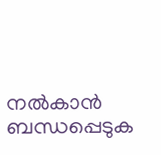നൽകാൻ ബന്ധപ്പെടുക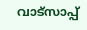വാട്സാപ്പ്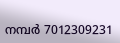നമ്പർ 7012309231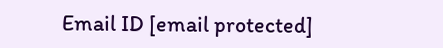Email ID [email protected]